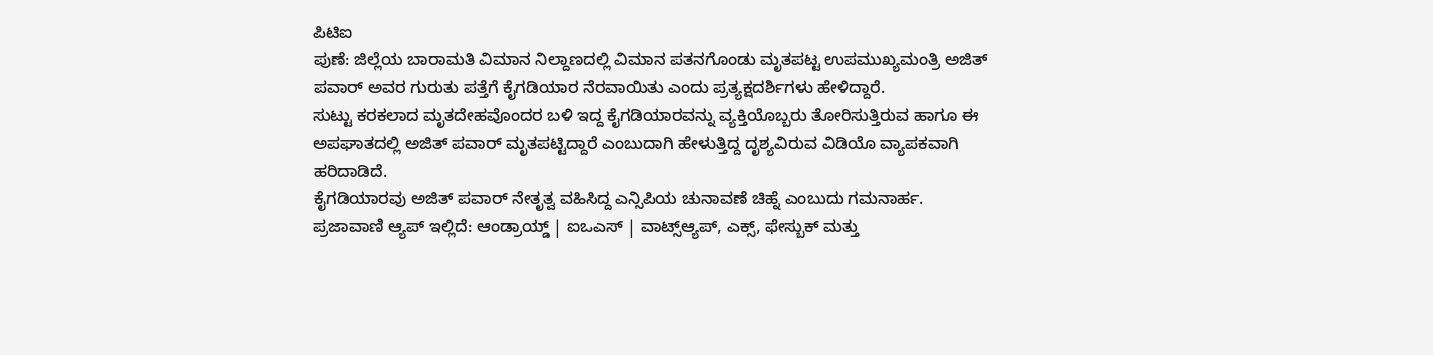ಪಿಟಿಐ
ಪುಣೆ: ಜಿಲ್ಲೆಯ ಬಾರಾಮತಿ ವಿಮಾನ ನಿಲ್ದಾಣದಲ್ಲಿ ವಿಮಾನ ಪತನಗೊಂಡು ಮೃತಪಟ್ಟ ಉಪಮುಖ್ಯಮಂತ್ರಿ ಅಜಿತ್ ಪವಾರ್ ಅವರ ಗುರುತು ಪತ್ತೆಗೆ ಕೈಗಡಿಯಾರ ನೆರವಾಯಿತು ಎಂದು ಪ್ರತ್ಯಕ್ಷದರ್ಶಿಗಳು ಹೇಳಿದ್ದಾರೆ.
ಸುಟ್ಟು ಕರಕಲಾದ ಮೃತದೇಹವೊಂದರ ಬಳಿ ಇದ್ದ ಕೈಗಡಿಯಾರವನ್ನು ವ್ಯಕ್ತಿಯೊಬ್ಬರು ತೋರಿಸುತ್ತಿರುವ ಹಾಗೂ ಈ ಅಪಘಾತದಲ್ಲಿ ಅಜಿತ್ ಪವಾರ್ ಮೃತಪಟ್ಟಿದ್ದಾರೆ ಎಂಬುದಾಗಿ ಹೇಳುತ್ತಿದ್ದ ದೃಶ್ಯವಿರುವ ವಿಡಿಯೊ ವ್ಯಾಪಕವಾಗಿ ಹರಿದಾಡಿದೆ.
ಕೈಗಡಿಯಾರವು ಅಜಿತ್ ಪವಾರ್ ನೇತೃತ್ವ ವಹಿಸಿದ್ದ ಎನ್ಸಿಪಿಯ ಚುನಾವಣೆ ಚಿಹ್ನೆ ಎಂಬುದು ಗಮನಾರ್ಹ.
ಪ್ರಜಾವಾಣಿ ಆ್ಯಪ್ ಇಲ್ಲಿದೆ: ಆಂಡ್ರಾಯ್ಡ್ | ಐಒಎಸ್ | ವಾಟ್ಸ್ಆ್ಯಪ್, ಎಕ್ಸ್, ಫೇಸ್ಬುಕ್ ಮತ್ತು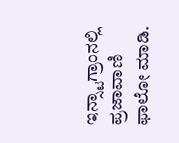ಇನ್ಸ್ಟಾಗ್ರಾಂನಲ್ಲಿ ಪ್ರಜಾವಾಣಿ ಫಾಲೋ ಮಾಡಿ.